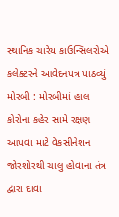સ્થાનિક ચારેય કાઉન્સિલરોએ કલેક્ટરને આવેદનપત્ર પાઠવ્યું મોરબી : મોરબીમાં હાલ કોરોના કહેર સામે રક્ષણ આપવા માટે વેકસીનેશન જોરશોરથી ચાલુ હોવાના તંત્ર દ્વારા દાવા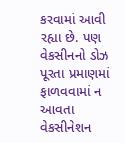કરવામાં આવી રહ્યા છે. પણ વેકસીનનો ડોઝ પૂરતા પ્રમાણમાં ફાળવવામાં ન આવતા વેકસીનેશન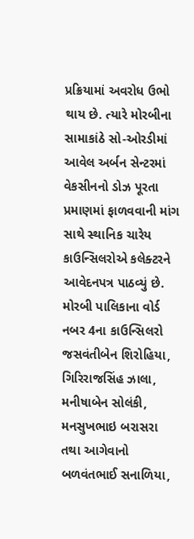પ્રક્રિયામાં અવરોધ ઉભો થાય છે. ત્યારે મોરબીના સામાકાંઠે સો-ઓરડીમાં આવેલ અર્બન સેન્ટરમાં વેકસીનનો ડોઝ પૂરતા પ્રમાણમાં ફાળવવાની માંગ સાથે સ્થાનિક ચારેય કાઉન્સિલરોએ કલેક્ટરને આવેદનપત્ર પાઠવ્યું છે. મોરબી પાલિકાના વોર્ડ નબર 4ના કાઉન્સિલરો જસવંતીબેન શિરોહિયા, ગિરિરાજસિંહ ઝાલા, મનીષાબેન સોલંકી, મનસુખભાઇ બરાસરા તથા આગેવાનો બળવંતભાઈ સનાળિયા,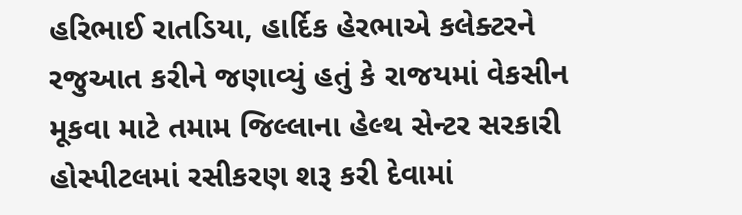હરિભાઈ રાતડિયા, હાર્દિક હેરભાએ કલેક્ટરને રજુઆત કરીને જણાવ્યું હતું કે રાજયમાં વેકસીન મૂકવા માટે તમામ જિલ્લાના હેલ્થ સેન્ટર સરકારી હોસ્પીટલમાં રસીકરણ શરૂ કરી દેવામાં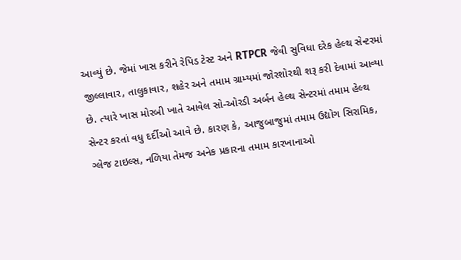આવ્યું છે. જેમાં ખાસ કરીને રેપિડ ટેસ્ટ અને RTPCR જેવી સુવિધા દરેક હેલ્થ સેન્ટરમાં જીલ્લાવાર, તાલુકાવાર, શહેર અને તમામ ગ્રામ્યમાં જોરશોરથી શરૂ કરી દેવામાં આવ્યા છે. ત્યારે ખાસ મોરબી ખાતે આવેલ સો-ઓરડી અર્બન હેલ્થ સેન્ટરમાં તમામ હેલ્થ સેન્ટર કરતાં વધુ દર્દીઓ આવે છે. કારણ કે, આજુબાજુમાં તમામ ઉદ્યોગ સિરામિક, ગ્લેજ ટાઇલ્સ, નળિયા તેમજ અનેક પ્રકારના તમામ કારખાનાઓ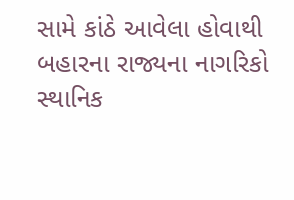સામે કાંઠે આવેલા હોવાથી બહારના રાજ્યના નાગરિકો સ્થાનિક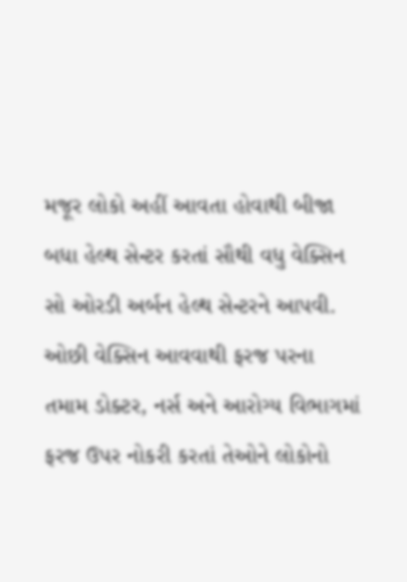મજૂર લોકો અહીં આવતા હોવાથી બીજા બધા હેલ્થ સેન્ટર કરતાં સૌથી વધુ વેક્સિન સો ઓરડી અર્બન હેલ્થ સેન્ટરને આપવી. ઓછી વેક્સિન આવવાથી ફરજ પરના તમામ ડોક્ટર, નર્સ અને આરોગ્ય વિભાગમાં ફરજ ઉપર નોકરી કરતાં તેઓને લોકોનો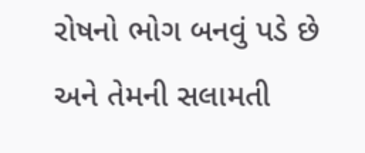રોષનો ભોગ બનવું પડે છે અને તેમની સલામતી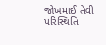જોખમાઈ તેવી પરિસ્થિતિ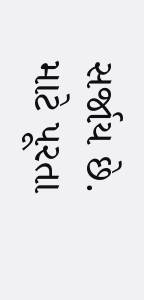સર્જાય છે. માટે પૂરતા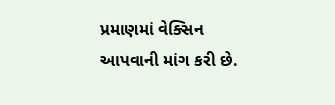પ્રમાણમાં વેક્સિન આપવાની માંગ કરી છે.